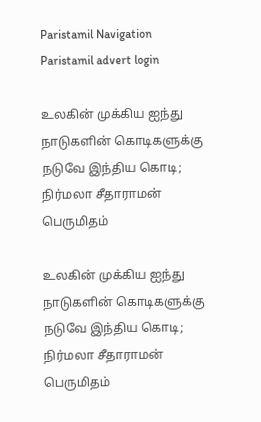Paristamil Navigation Paristamil advert login

உலகின் முக்கிய ஐந்து நாடுகளின் கொடிகளுக்கு நடுவே இந்திய கொடி; நிர்மலா சீதாராமன் பெருமிதம்

உலகின் முக்கிய ஐந்து நாடுகளின் கொடிகளுக்கு நடுவே இந்திய கொடி; நிர்மலா சீதாராமன் பெருமிதம்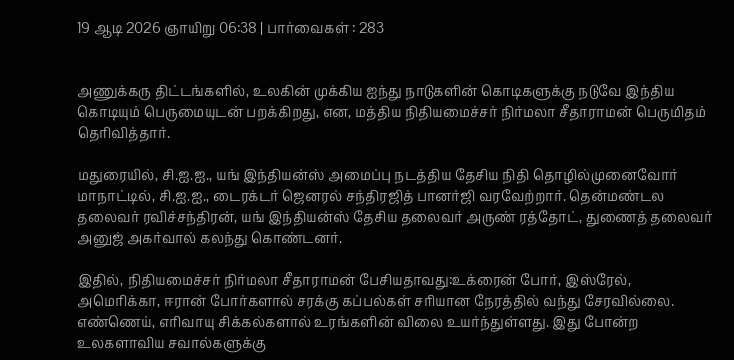19 ஆடி 2026 ஞாயிறு 06:38 | பார்வைகள் : 283


அணுக்கரு திட்டங்களில், உலகின் முக்கிய ஐந்து நாடுகளின் கொடிகளுக்கு நடுவே இந்திய கொடியும் பெருமையுடன் பறக்கிறது, என, மத்திய நிதியமைச்சர் நிர்மலா சீதாராமன் பெருமிதம் தெரிவித்தார்.

மதுரையில், சி.ஐ.ஐ., யங் இந்தியன்ஸ் அமைப்பு நடத்திய தேசிய நிதி தொழில்முனைவோர் மாநாட்டில், சி.ஐ.ஐ., டைரக்டர் ஜெனரல் சந்திரஜித் பானர்ஜி வரவேற்றார். தென்மண்டல தலைவர் ரவிச்சந்திரன், யங் இந்தியன்ஸ் தேசிய தலைவர் அருண் ரத்தோட், துணைத் தலைவர் அனுஜ் அகர்வால் கலந்து கொண்டனர்.

இதில், நிதியமைச்சர் நிர்மலா சீதாராமன் பேசியதாவது:உக்ரைன் போர், இஸ்ரேல், அமெரிக்கா, ஈரான் போர்களால் சரக்கு கப்பல்கள் சரியான நேரத்தில் வந்து சேரவில்லை. எண்ணெய், எரிவாயு சிக்கல்களால் உரங்களின் விலை உயர்ந்துள்ளது. இது போன்ற உலகளாவிய சவால்களுக்கு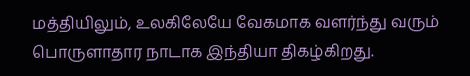மத்தியிலும், உலகிலேயே வேகமாக வளர்ந்து வரும் பொருளாதார நாடாக இந்தியா திகழ்கிறது.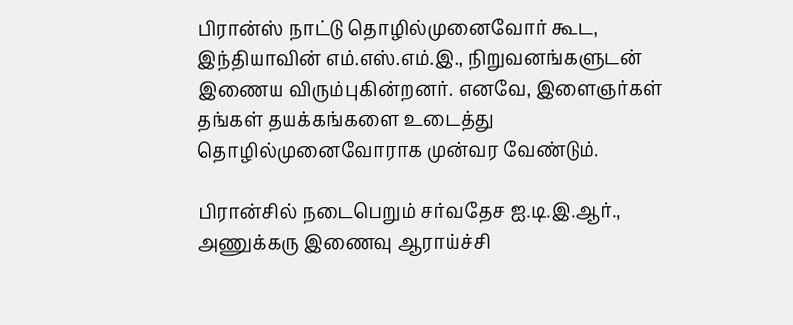பிரான்ஸ் நாட்டு தொழில்முனைவோர் கூட, இந்தியாவின் எம்.எஸ்.எம்.இ., நிறுவனங்களுடன் இணைய விரும்புகின்றனர். எனவே, இளைஞர்கள் தங்கள் தயக்கங்களை உடைத்து தொழில்முனைவோராக முன்வர வேண்டும்.

பிரான்சில் நடைபெறும் சர்வதேச ஐ.டி.இ.ஆர்., அணுக்கரு இணைவு ஆராய்ச்சி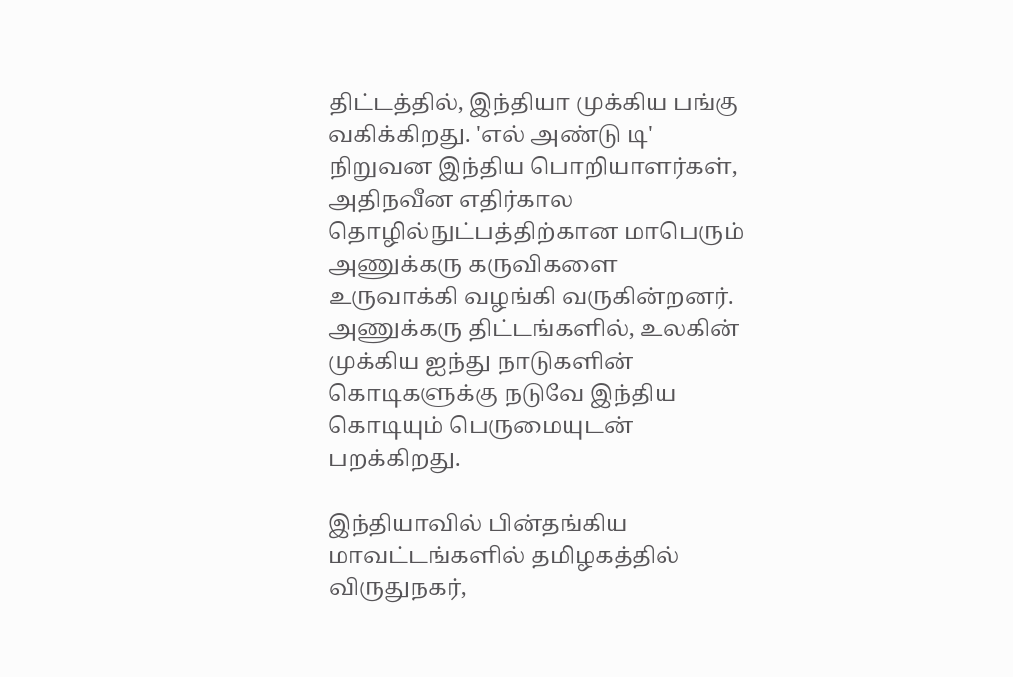திட்டத்தில், இந்தியா முக்கிய பங்கு வகிக்கிறது. 'எல் அண்டு டி' நிறுவன இந்திய பொறியாளர்கள், அதிநவீன எதிர்கால தொழில்நுட்பத்திற்கான மாபெரும் அணுக்கரு கருவிகளை உருவாக்கி வழங்கி வருகின்றனர். அணுக்கரு திட்டங்களில், உலகின் முக்கிய ஐந்து நாடுகளின் கொடிகளுக்கு நடுவே இந்திய கொடியும் பெருமையுடன் பறக்கிறது.

இந்தியாவில் பின்தங்கிய மாவட்டங்களில் தமிழகத்தில் விருதுநகர்,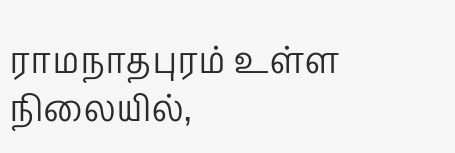ராமநாதபுரம் உள்ள நிலையில்,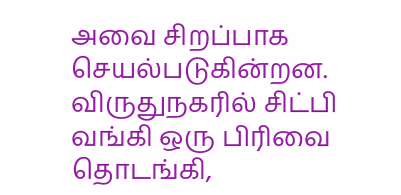அவை சிறப்பாக செயல்படுகின்றன. விருதுநகரில் சிட்பி வங்கி ஒரு பிரிவை தொடங்கி,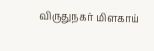விருதுநகர் மிளகாய்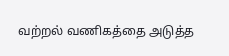வற்றல் வணிகத்தை அடுத்த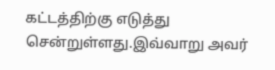கட்டத்திற்கு எடுத்து சென்றுள்ளது.இவ்வாறு அவர்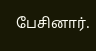பேசினார்.